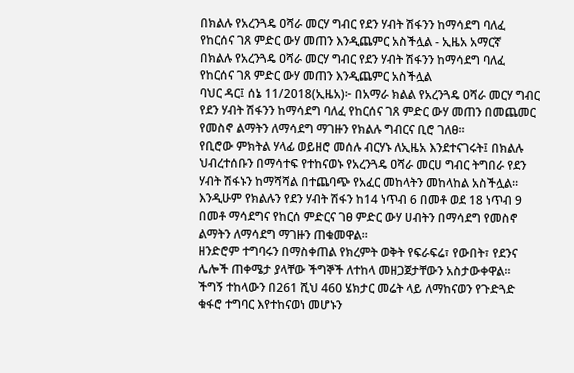በክልሉ የአረንጓዴ ዐሻራ መርሃ ግብር የደን ሃብት ሽፋንን ከማሳደግ ባለፈ የከርሰና ገጸ ምድር ውሃ መጠን እንዲጨምር አስችሏል - ኢዜአ አማርኛ
በክልሉ የአረንጓዴ ዐሻራ መርሃ ግብር የደን ሃብት ሽፋንን ከማሳደግ ባለፈ የከርሰና ገጸ ምድር ውሃ መጠን እንዲጨምር አስችሏል
ባህር ዳር፤ ሰኔ 11/2018(ኢዜአ)፦ በአማራ ክልል የአረንጓዴ ዐሻራ መርሃ ግብር የደን ሃብት ሽፋንን ከማሳደግ ባለፈ የከርሰና ገጸ ምድር ውሃ መጠን በመጨመር የመስኖ ልማትን ለማሳደግ ማገዙን የክልሉ ግብርና ቢሮ ገለፀ።
የቢሮው ምክትል ሃላፊ ወይዘሮ መሰሉ ብርሃኑ ለኢዜአ እንደተናገሩት፤ በክልሉ ህብረተሰቡን በማሳተፍ የተከናወኑ የአረንጓዴ ዐሻራ መርሀ ግብር ትግበራ የደን ሃብት ሽፋኑን ከማሻሻል በተጨባጭ የአፈር መከላትን መከላከል አስችሏል።
እንዲሁም የክልሉን የደን ሃብት ሽፋን ከ14 ነጥብ 6 በመቶ ወደ 18 ነጥብ 9 በመቶ ማሳደግና የከርሰ ምድርና ገፀ ምድር ውሃ ሀብትን በማሳደግ የመስኖ ልማትን ለማሳደግ ማገዙን ጠቁመዋል።
ዘንድሮም ተግባሩን በማስቀጠል የክረምት ወቅት የፍራፍሬ፣ የውበት፣ የደንና ሌሎች ጠቀሜታ ያላቸው ችግኞች ለተከላ መዘጋጀታቸውን አስታውቀዋል።
ችግኝ ተከላውን በ261 ሺህ 460 ሄክታር መሬት ላይ ለማከናወን የጉድጓድ ቁፋሮ ተግባር እየተከናወነ መሆኑን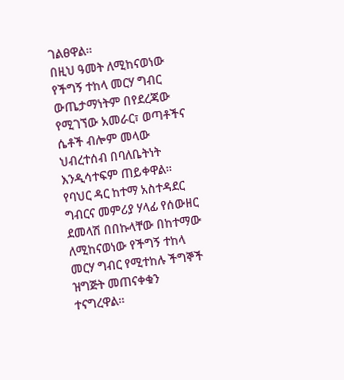ገልፀዋል።
በዚህ ዓመት ለሚከናወነው የችግኝ ተከላ መርሃ ግብር ውጤታማነትም በየደረጃው የሚገኘው አመራር፣ ወጣቶችና ሴቶች ብሎም መላው ህብረተሰብ በባለቤትነት እንዲሳተፍም ጠይቀዋል።
የባህር ዳር ከተማ አስተዳደር ግብርና መምሪያ ሃላፊ የሰውዘር ደመላሽ በበኩላቸው በከተማው ለሚከናወነው የችግኝ ተከላ መርሃ ግብር የሚተከሉ ችግኞች ዝግጅት መጠናቀቁን ተናግረዋል።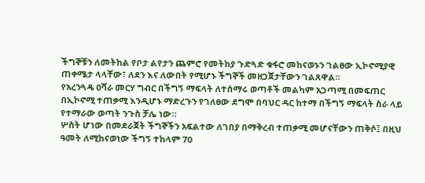ችግኞቹን ለመትከል የቦታ ልየታን ጨምሮ የመትከያ ጉድጓድ ቁፋሮ መከናወኑን ገልፀው ኢኮኖሚያዊ ጠቀሜታ ላላቸው፣ ለደን እና ለውበት የሚሆኑ ችግኞች መዘጋጀታቸውን ገልጸዋል።
የአረንጓዴ ዐሻራ መርሃ ግብር በችግኝ ማፍላት ለተሰማሩ ወጣቶች መልካም አጋጣሚ በመፍጠር በኢኮኖሚ ተጠቃሚ እንዲሆኑ ማድረጉን የገለፀው ደግሞ በባህር ዳር ከተማ በችግኝ ማፍላት ስራ ላይ የተማራው ወጣት ንጉስ ቻሌ ነው።
ሦስት ሆነው በመደራጀት ችግኞችን አፍልተው ለገበያ በማቅረብ ተጠቃሚ መሆናቸውን ጠቅሶ፤ በዚህ ዓመት ለሚከናወነው ችግኝ ተከላም 70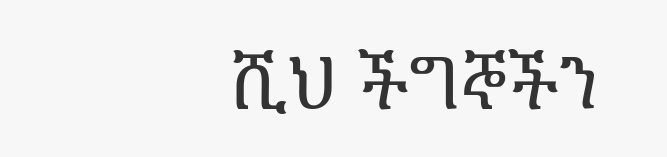ሺህ ችግኞችን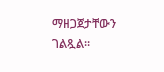ማዘጋጀታቸውን ገልጿል።